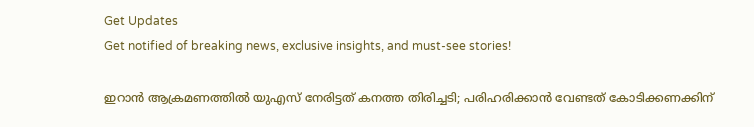Get Updates
Get notified of breaking news, exclusive insights, and must-see stories!

ഇറാൻ ആക്രമണത്തിൽ യുഎസ് നേരിട്ടത് കനത്ത തിരിച്ചടി; പരിഹരിക്കാൻ വേണ്ടത് കോടിക്കണക്കിന്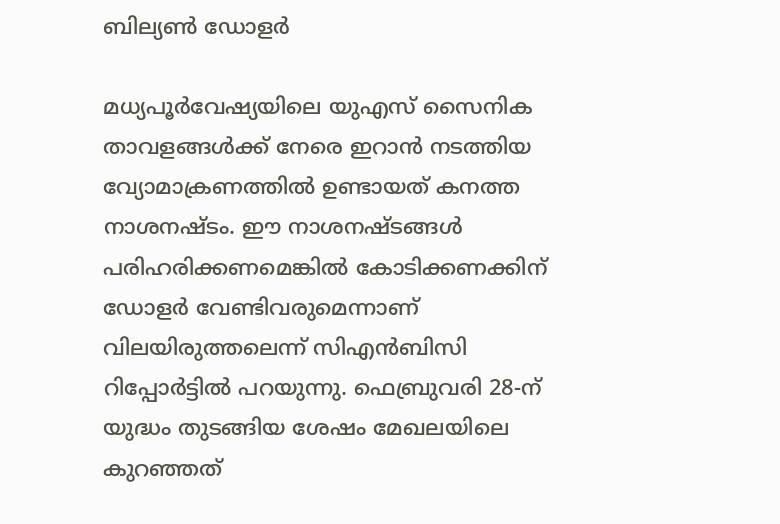ബില്യണ്‍ ഡോളർ

മധ്യപൂർവേഷ്യയിലെ യുഎസ് സൈനിക താവളങ്ങൾക്ക് നേരെ ഇറാൻ നടത്തിയ വ്യോമാക്രണത്തിൽ ഉണ്ടായത് കനത്ത നാശനഷ്ടം. ഈ നാശനഷ്ടങ്ങൾ പരിഹരിക്കണമെങ്കിൽ കോടിക്കണക്കിന് ഡോളർ വേണ്ടിവരുമെന്നാണ് വിലയിരുത്തലെന്ന് സിഎൻബിസി റിപ്പോർട്ടിൽ പറയുന്നു. ഫെബ്രുവരി 28-ന് യുദ്ധം തുടങ്ങിയ ശേഷം മേഖലയിലെ കുറഞ്ഞത്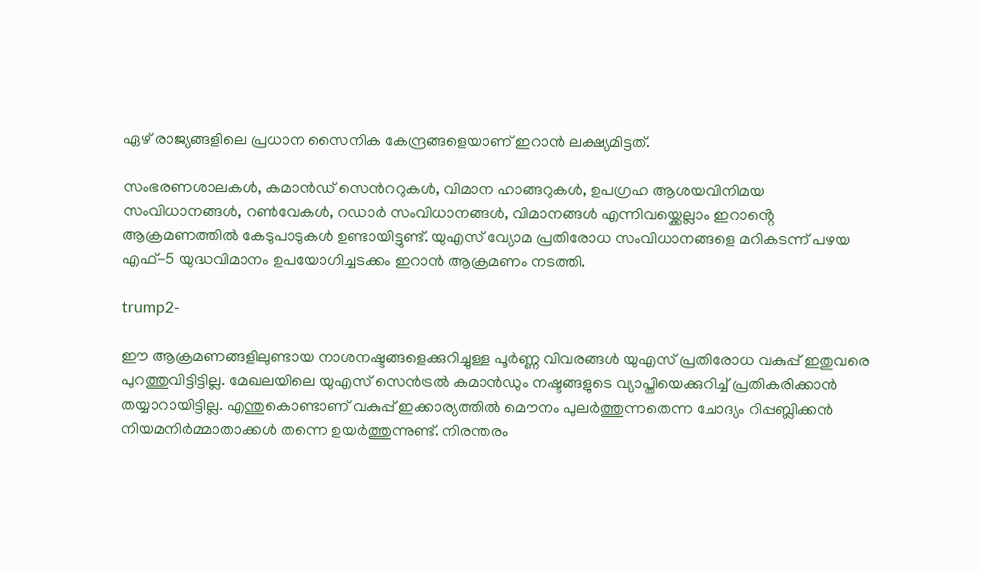ഏഴ് രാജ്യങ്ങളിലെ പ്രധാന സൈനിക കേന്ദ്രങ്ങളെയാണ് ഇറാൻ ലക്ഷ്യമിട്ടത്.

സംഭരണശാലകൾ, കമാൻഡ് സെന്‍ററുകൾ, വിമാന ഹാങ്ങറുകൾ, ഉപഗ്രഹ ആശയവിനിമയ സംവിധാനങ്ങൾ, റൺവേകൾ, റഡാർ സംവിധാനങ്ങൾ, വിമാനങ്ങൾ എന്നിവയ്ക്കെല്ലാം ഇറാൻ്റെ ആക്രമണത്തിൽ കേടുപാടുകൾ ഉണ്ടായിട്ടുണ്ട്. യുഎസ് വ്യോമ പ്രതിരോധ സംവിധാനങ്ങളെ മറികടന്ന് പഴയ എഫ്-5 യുദ്ധവിമാനം ഉപയോഗിച്ചടക്കം ഇറാൻ ആക്രമണം നടത്തി.

trump2-

ഈ ആക്രമണങ്ങളിലുണ്ടായ നാശനഷ്ടങ്ങളെക്കുറിച്ചുള്ള പൂർണ്ണ വിവരങ്ങൾ യുഎസ് പ്രതിരോധ വകുപ്പ് ഇതുവരെ പുറത്തുവിട്ടിട്ടില്ല. മേഖലയിലെ യുഎസ് സെൻട്രൽ കമാൻഡും നഷ്ടങ്ങളുടെ വ്യാപ്തിയെക്കുറിച്ച് പ്രതികരിക്കാൻ തയ്യാറായിട്ടില്ല. എന്തുകൊണ്ടാണ് വകുപ്പ് ഇക്കാര്യത്തിൽ മൌനം പുലർത്തുന്നതെന്ന ചോദ്യം റിപ്പബ്ലിക്കൻ നിയമനിർമ്മാതാക്കൾ തന്നെ ഉയർത്തുന്നുണ്ട്. നിരന്തരം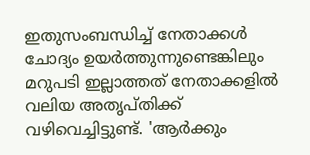ഇതുസംബന്ധിച്ച് നേതാക്കൾ ചോദ്യം ഉയർത്തുന്നുണ്ടെങ്കിലും മറുപടി ഇല്ലാത്തത് നേതാക്കളിൽ വലിയ അതൃപ്തിക്ക് വഴിവെച്ചിട്ടുണ്ട്. 'ആർക്കും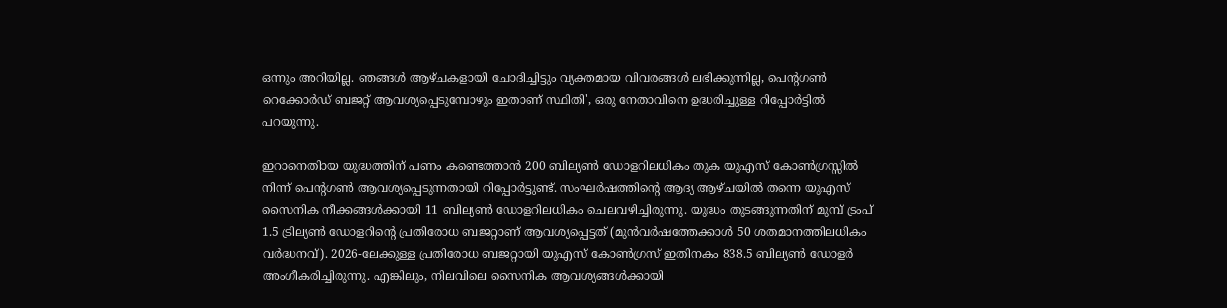ഒന്നും അറിയില്ല. ഞങ്ങൾ ആഴ്ചകളായി ചോദിച്ചിട്ടും വ്യക്തമായ വിവരങ്ങൾ ലഭിക്കുന്നില്ല, പെന്റഗൺ റെക്കോർഡ് ബജറ്റ് ആവശ്യപ്പെടുമ്പോഴും ഇതാണ് സ്ഥിതി', ഒരു നേതാവിനെ ഉദ്ധരിച്ചുള്ള റിപ്പോർട്ടിൽ പറയുന്നു.

ഇറാനെതിായ യുദ്ധത്തിന് പണം കണ്ടെത്താൻ 200 ബില്യൺ ഡോളറിലധികം തുക യുഎസ് കോൺഗ്രസ്സിൽ നിന്ന് പെന്റഗൺ ആവശ്യപ്പെടുന്നതായി റിപ്പോർട്ടുണ്ട്. സംഘർഷത്തിന്റെ ആദ്യ ആഴ്ചയിൽ തന്നെ യുഎസ് സൈനിക നീക്കങ്ങൾക്കായി 11 ബില്യൺ ഡോളറിലധികം ചെലവഴിച്ചിരുന്നു. യുദ്ധം തുടങ്ങുന്നതിന് മുമ്പ് ട്രംപ് 1.5 ട്രില്യൺ ഡോളറിന്റെ പ്രതിരോധ ബജറ്റാണ് ആവശ്യപ്പെട്ടത് (മുൻവർഷത്തേക്കാൾ 50 ശതമാനത്തിലധികം വർദ്ധനവ്). 2026-ലേക്കുള്ള പ്രതിരോധ ബജറ്റായി യുഎസ് കോൺഗ്രസ് ഇതിനകം 838.5 ബില്യൺ ഡോളർ അംഗീകരിച്ചിരുന്നു. എങ്കിലും, നിലവിലെ സൈനിക ആവശ്യങ്ങൾക്കായി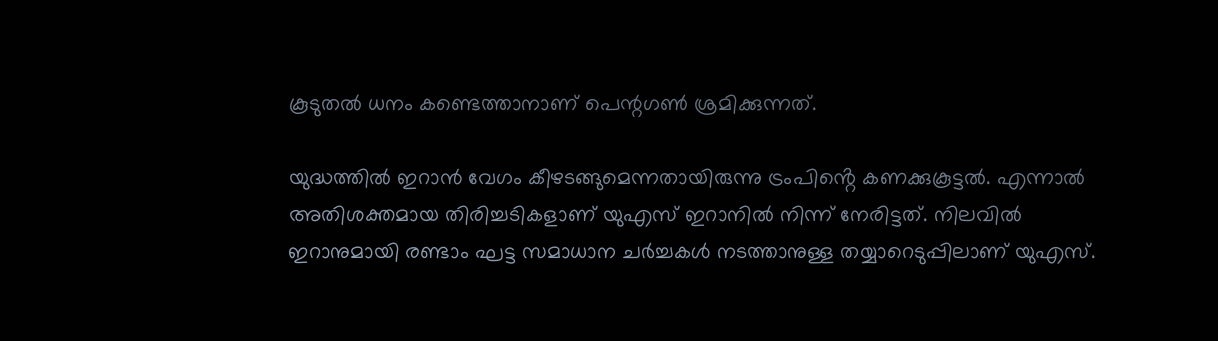കൂടുതൽ ധനം കണ്ടെത്താനാണ് പെന്റഗൺ ശ്രമിക്കുന്നത്.

യുദ്ധത്തിൽ ഇറാൻ വേഗം കീഴടങ്ങുമെന്നതായിരുന്നു ട്രംപിൻ്റെ കണക്കുകൂട്ടൽ. എന്നാൽ അതിശക്തമായ തിരിച്ചടികളാണ് യുഎസ് ഇറാനിൽ നിന്ന് നേരിട്ടത്. നിലവിൽ ഇറാനുമായി രണ്ടാം ഘട്ട സമാധാന ചർച്ചകൾ നടത്താനുള്ള തയ്യാറെടുപ്പിലാണ് യുഎസ്.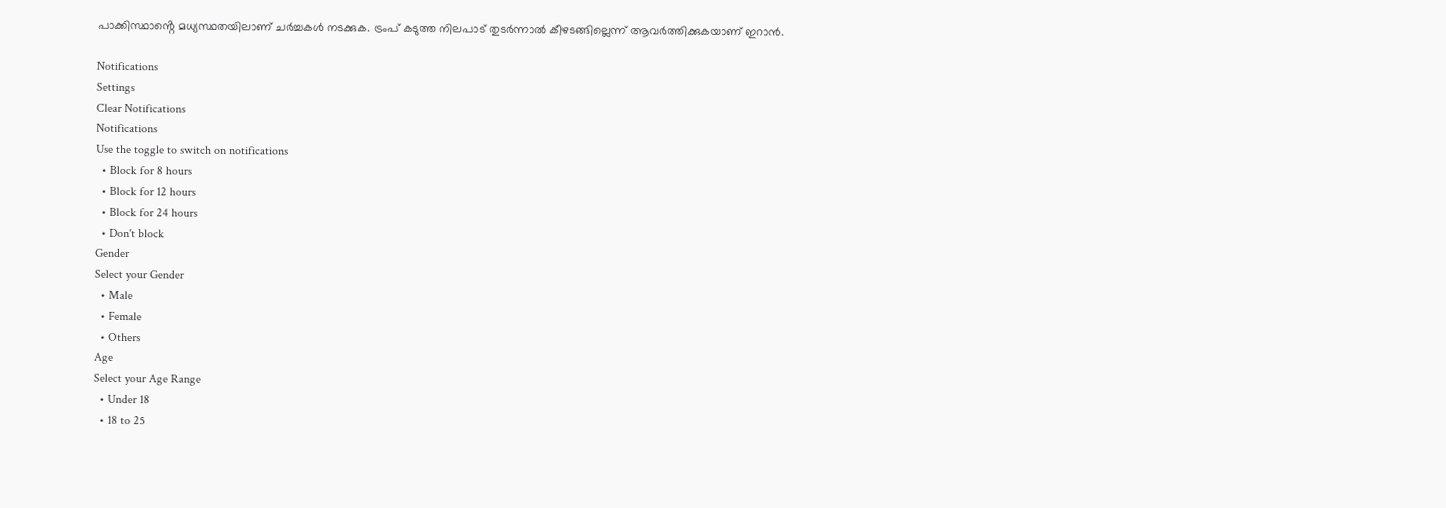പാക്കിസ്ഥാൻ്റെ മധ്യസ്ഥതയിലാണ് ചർച്ചകൾ നടക്കുക. ട്രംപ് കടുത്ത നിലപാട് തുടർന്നാൽ കീഴടങ്ങില്ലെന്ന് ആവർത്തിക്കുകയാണ് ഇറാൻ.

Notifications
Settings
Clear Notifications
Notifications
Use the toggle to switch on notifications
  • Block for 8 hours
  • Block for 12 hours
  • Block for 24 hours
  • Don't block
Gender
Select your Gender
  • Male
  • Female
  • Others
Age
Select your Age Range
  • Under 18
  • 18 to 25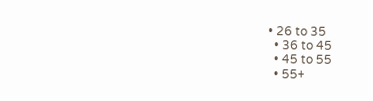• 26 to 35
  • 36 to 45
  • 45 to 55
  • 55+